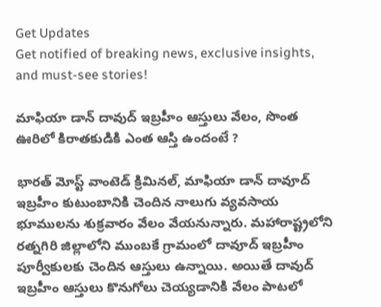Get Updates
Get notified of breaking news, exclusive insights, and must-see stories!

మాఫియా డాన్ దావుద్ ఇబ్రహీం ఆస్తులు వేలం, సొంత ఊరిలో కిరాతకుడికి ఎంత ఆస్తి ఉందంటే ?

భారత్ మోస్ట్ వాంటెడ్ క్రిమినల్, మాఫియా డాన్ దావూద్ ఇబ్రహీం కుటుంబానికి చెందిన నాలుగు వ్యవసాయ భూములను శుక్రవారం వేలం వేయనున్నారు. మహారాష్ట్రలోని రత్నగిరి జిల్లాలోని ముంబకే గ్రామంలో దావూద్ ఇబ్రహీం పూర్వీకులకు చెందిన ఆస్తులు ఉన్నాయి. అయితే దావుద్ ఇబ్రహీం ఆస్తులు కొనుగోలు చెయ్యడానికి వేలం పాటలో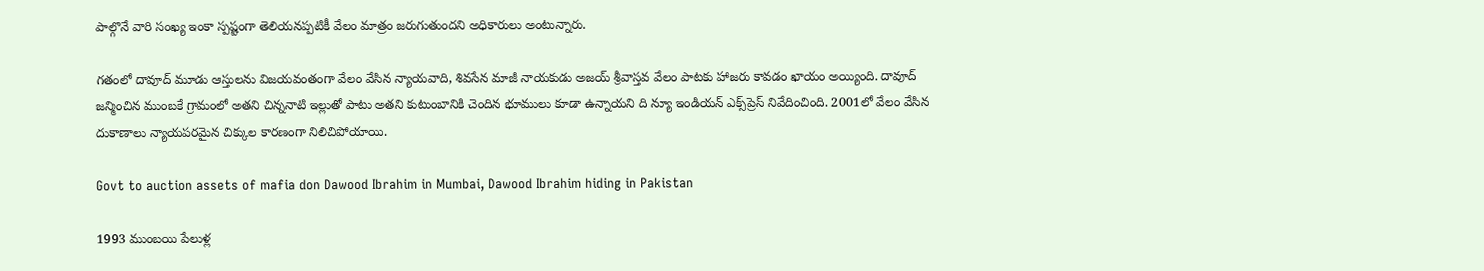పాల్గొనే వారి సంఖ్య ఇంకా స్పష్టంగా తెలియనప్పటికీ వేలం మాత్రం జరుగుతుందని అధికారులు అంటున్నారు.

గతంలో దావూద్ మూడు ఆస్తులను విజయవంతంగా వేలం వేసిన న్యాయవాది, శివసేన మాజీ నాయకుడు అజయ్ శ్రీవాస్తవ వేలం పాటకు హాజరు కావడం ఖాయం అయ్యింది. దావూద్ జన్మించిన ముంబకే గ్రామంలో అతని చిన్ననాటి ఇల్లుతో పాటు అతని కుటుంబానికి చెందిన భూములు కూడా ఉన్నాయని ది న్యూ ఇండియన్ ఎక్స్‌ప్రెస్ నివేదించింది. 2001లో వేలం వేసిన దుకాణాలు న్యాయపరమైన చిక్కుల కారణంగా నిలిచిపోయాయి.

Govt to auction assets of mafia don Dawood Ibrahim in Mumbai, Dawood Ibrahim hiding in Pakistan

1993 ముంబయి పేలుళ్ల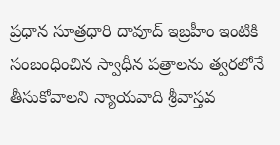ప్రధాన సూత్రధారి దావూద్ ఇబ్రహీం ఇంటికి సంబంధించిన స్వాధీన పత్రాలను త్వరలోనే తీసుకోవాలని న్యాయవాది శ్రీవాస్తవ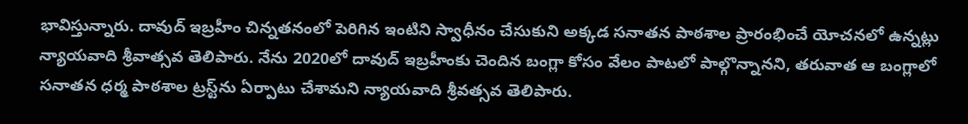భావిస్తున్నారు. దావుద్ ఇబ్రహీం చిన్నతనంలో పెరిగిన ఇంటిని స్వాధీనం చేసుకుని అక్కడ సనాతన పాఠశాల ప్రారంభించే యోచనలో ఉన్నట్లు న్యాయవాది శ్రీవాత్సవ తెలిపారు. నేను 2020లో దావుద్ ఇబ్రహీంకు చెందిన బంగ్లా కోసం వేలం పాటలో పాల్గొన్నానని, తరువాత ఆ బంగ్లాలో సనాతన ధర్మ పాఠశాల ట్రస్ట్‌ను ఏర్పాటు చేశామని న్యాయవాది శ్రీవత్సవ తెలిపారు.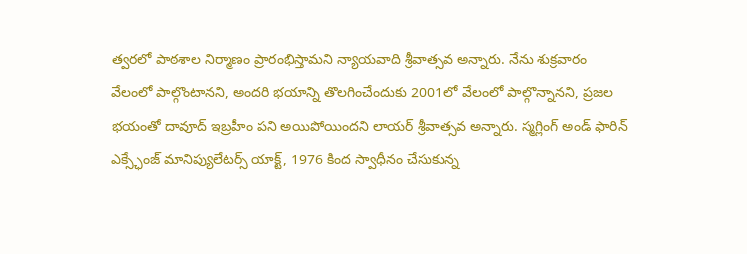త్వరలో పాఠశాల నిర్మాణం ప్రారంభిస్తామని న్యాయవాది శ్రీవాత్సవ అన్నారు. నేను శుక్రవారం వేలంలో పాల్గొంటానని, అందరి భయాన్ని తొలగించేందుకు 2001లో వేలంలో పాల్గొన్నానని, ప్రజల భయంతో దావూద్ ఇబ్రహీం పని అయిపోయిందని లాయర్ శ్రీవాత్సవ అన్నారు. స్మగ్లింగ్ అండ్ ఫారిన్ ఎక్స్ఛేంజ్ మానిప్యులేటర్స్ యాక్ట్, 1976 కింద స్వాధీనం చేసుకున్న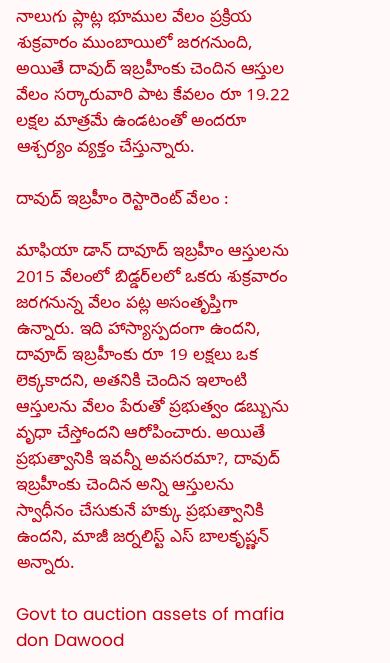నాలుగు ప్లాట్ల భూముల వేలం ప్రక్రియ శుక్రవారం ముంబాయిలో జరగనుంది, అయితే దావుద్ ఇబ్రహీంకు చెందిన ఆస్తుల వేలం సర్కారువారి పాట కేవలం రూ 19.22 లక్షల మాత్రమే ఉండటంతో అందరూ ఆశ్చర్యం వ్యక్తం చేస్తున్నారు.

దావుద్ ఇబ్రహీం రెస్టారెంట్ వేలం :

మాఫియా డాన్ దావూద్ ఇబ్రహీం ఆస్తులను 2015 వేలంలో బిడ్డర్‌లలో ఒకరు శుక్రవారం జరగనున్న వేలం పట్ల అసంతృప్తిగా ఉన్నారు. ఇది హాస్యాస్పదంగా ఉందని, దావూద్‌ ఇబ్రహీంకు రూ 19 లక్షలు ఒక లెక్కకాదని, అతనికి చెందిన ఇలాంటి ఆస్తులను వేలం పేరుతో ప్రభుత్వం డబ్బును వృధా చేస్తోందని ఆరోపించారు. అయితే ప్రభుత్వానికి ఇవన్నీ అవసరమా?, దావుద్ ఇబ్రహీంకు చెందిన అన్ని ఆస్తులను స్వాధీనం చేసుకునే హక్కు ప్రభుత్వానికి ఉందని, మాజీ జర్నలిస్ట్ ఎస్ బాలకృష్ణన్ అన్నారు.

Govt to auction assets of mafia don Dawood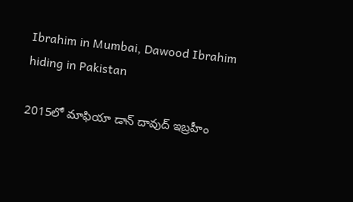Ibrahim in Mumbai, Dawood Ibrahim hiding in Pakistan

2015లో మాఫియా డాన్ దావుద్ ఇబ్రహీం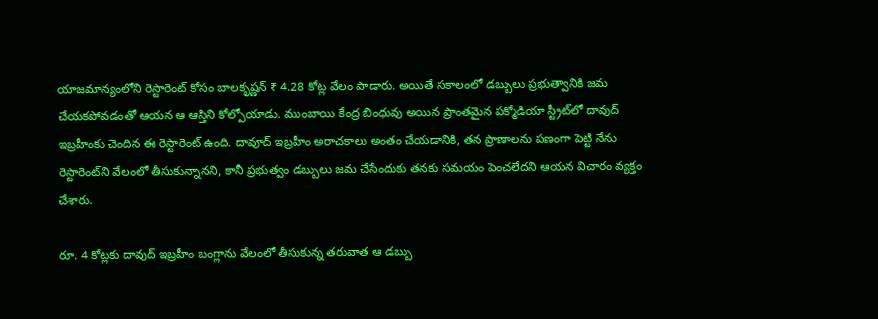యాజమాన్యంలోని రెస్టారెంట్ కోసం బాలకృష్ణన్ ₹ 4.28 కోట్ల వేలం పాడారు. అయితే సకాలంలో డబ్బులు ప్రభుత్వానికి జమ చేయకపోవడంతో ఆయన ఆ ఆస్తిని కోల్పోయాడు. ముంబాయి కేంద్ర బింధువు అయిన ప్రాంతమైన పక్మోడియా స్ట్రీట్‌లో దావుద్ ఇబ్రహీంకు చెందిన ఈ రెస్టారెంట్ ఉంది. దావూద్ ఇబ్రహీం అరాచకాలు అంతం చేయడానికి, తన ప్రాణాలను పణంగా పెట్టి నేను రెస్టారెంట్‌ని వేలంలో తీసుకున్నానని, కానీ ప్రభుత్వం డబ్బులు జమ చేసేందుకు తనకు సమయం పెంచలేదని ఆయన విచారం వ్యక్తం చేశారు.

రూ. 4 కోట్లకు దావుద్ ఇబ్రహీం బంగ్లాను వేలంలో తీసుకున్న తరువాత ఆ డబ్బు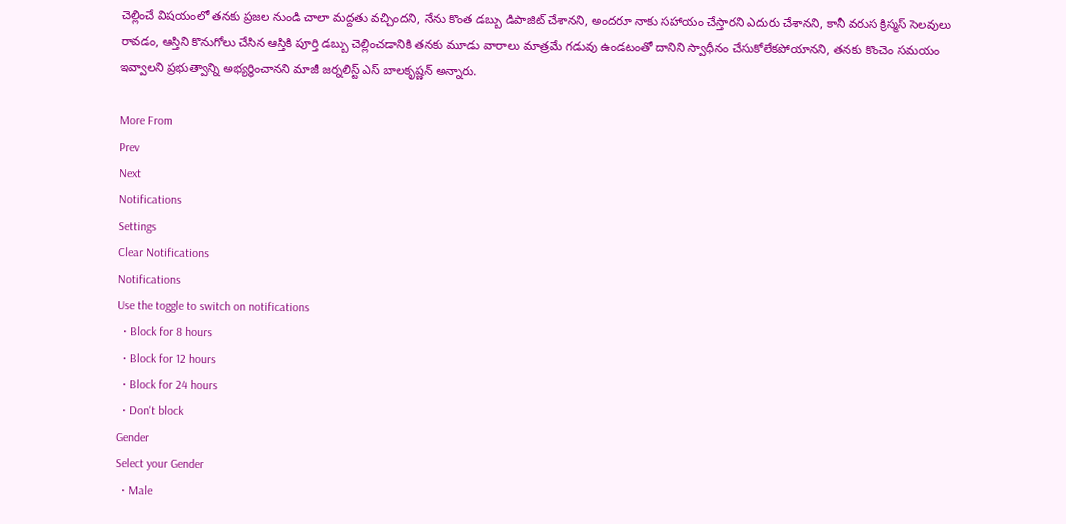చెల్లించే విషయంలో తనకు ప్రజల నుండి చాలా మద్దతు వచ్చిందని, నేను కొంత డబ్బు డిపాజిట్ చేశానని, అందరూ నాకు సహాయం చేస్తారని ఎదురు చేశానని, కానీ వరుస క్రిస్మస్ సెలవులు రావడం, ఆస్తిని కొనుగోలు చేసిన ఆస్తికి పూర్తి డబ్బు చెల్లించడానికి తనకు మూడు వారాలు మాత్రమే గడువు ఉండటంతో దానిని స్వాధీనం చేసుకోలేకపోయానని, తనకు కొంచెం సమయం ఇవ్వాలని ప్రభుత్వాన్ని అభ్యర్థించానని మాజీ జర్నలిస్ట్ ఎస్ బాలకృష్ణన్ అన్నారు.

More From
Prev
Next
Notifications
Settings
Clear Notifications
Notifications
Use the toggle to switch on notifications
  • Block for 8 hours
  • Block for 12 hours
  • Block for 24 hours
  • Don't block
Gender
Select your Gender
  • Male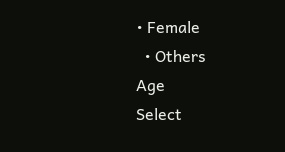• Female
  • Others
Age
Select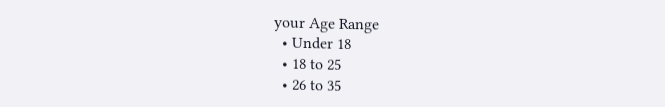your Age Range
  • Under 18
  • 18 to 25
  • 26 to 35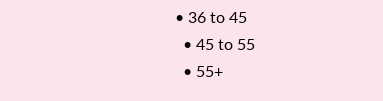• 36 to 45
  • 45 to 55
  • 55+